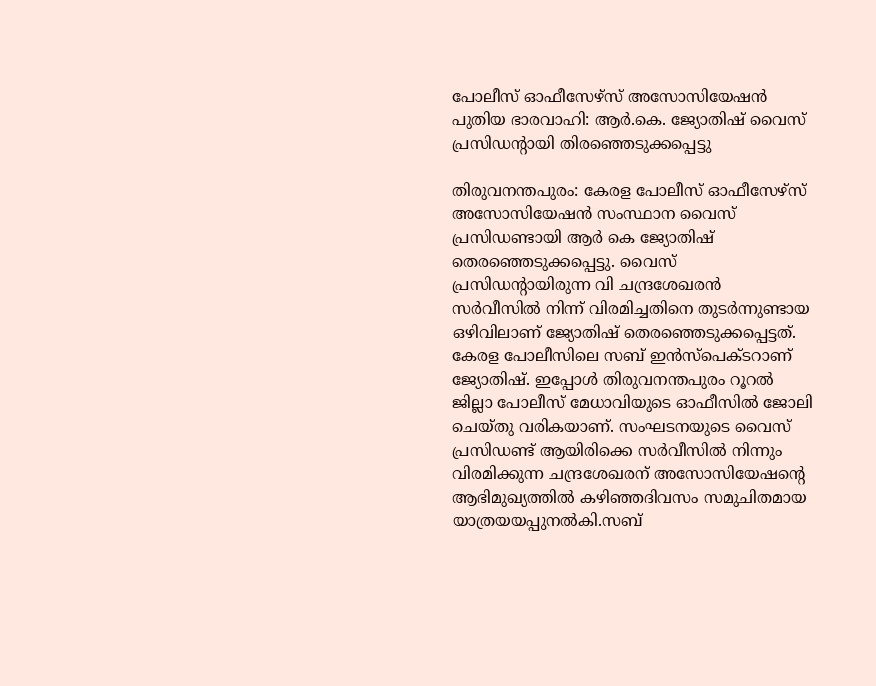പോലീസ് ഓഫീസേഴ്സ് അസോസിയേഷൻ പുതിയ ഭാരവാഹി: ആർ.കെ. ജ്യോതിഷ് വൈസ് പ്രസിഡന്റായി തിരഞ്ഞെടുക്കപ്പെട്ടു

തിരുവനന്തപുരം: കേരള പോലീസ് ഓഫീസേഴ്സ് അസോസിയേഷൻ സംസ്ഥാന വൈസ് പ്രസിഡണ്ടായി ആർ കെ ജ്യോതിഷ് തെരഞ്ഞെടുക്കപ്പെട്ടു. വൈസ് പ്രസിഡന്റായിരുന്ന വി ചന്ദ്രശേഖരൻ സർവീസിൽ നിന്ന് വിരമിച്ചതിനെ തുടർന്നുണ്ടായ ഒഴിവിലാണ് ജ്യോതിഷ് തെരഞ്ഞെടുക്കപ്പെട്ടത്. കേരള പോലീസിലെ സബ് ഇൻസ്പെക്ടറാണ് ജ്യോതിഷ്. ഇപ്പോൾ തിരുവനന്തപുരം റൂറൽ ജില്ലാ പോലീസ് മേധാവിയുടെ ഓഫീസിൽ ജോലി ചെയ്തു വരികയാണ്. സംഘടനയുടെ വൈസ് പ്രസിഡണ്ട് ആയിരിക്കെ സർവീസിൽ നിന്നും വിരമിക്കുന്ന ചന്ദ്രശേഖരന് അസോസിയേഷന്റെ ആഭിമുഖ്യത്തിൽ കഴിഞ്ഞദിവസം സമുചിതമായ യാത്രയയപ്പുനൽകി.സബ്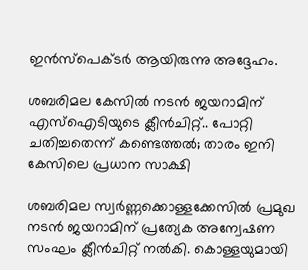ഇൻസ്‌പെക്ടർ ആയിരുന്നു അദ്ദേഹം.

ശബരിമല കേസില്‍ നടന്‍ ജയറാമിന് എസ്ഐടിയുടെ ക്ലീന്‍ചിറ്റ്.. പോറ്റി ചതിച്ചതെന്ന് കണ്ടെത്തല്‍; താരം ഇനി കേസിലെ പ്രധാന സാക്ഷി

ശബരിമല സ്വര്‍ണ്ണക്കൊള്ളക്കേസില്‍ പ്രമുഖ നടന്‍ ജയറാമിന് പ്രത്യേക അന്വേഷണ സംഘം ക്ലീന്‍ചിറ്റ് നല്‍കി. കൊള്ളയുമായി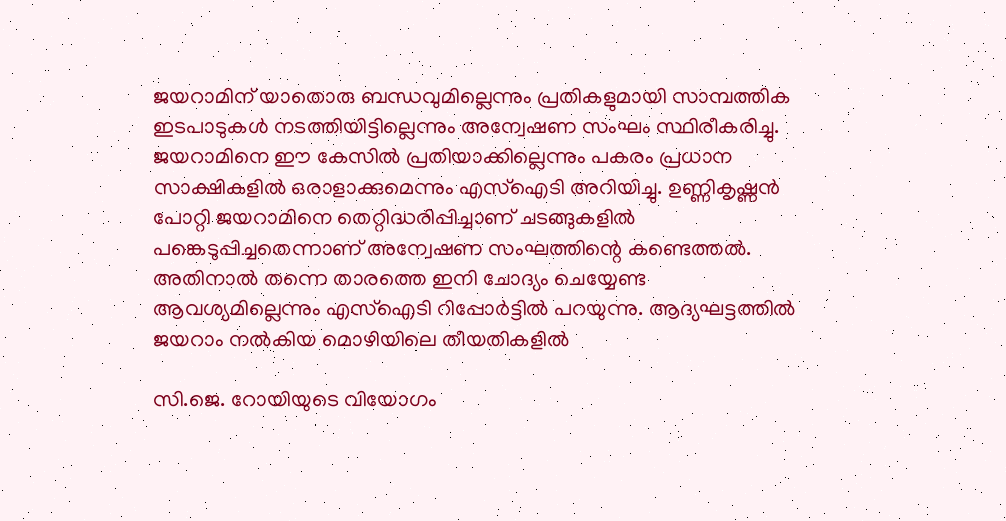ജയറാമിന് യാതൊരു ബന്ധവുമില്ലെന്നും പ്രതികളുമായി സാമ്പത്തിക ഇടപാടുകള്‍ നടത്തിയിട്ടില്ലെന്നും അന്വേഷണ സംഘം സ്ഥിരീകരിച്ചു. ജയറാമിനെ ഈ കേസില്‍ പ്രതിയാക്കില്ലെന്നും പകരം പ്രധാന സാക്ഷികളില്‍ ഒരാളാക്കുമെന്നും എസ്ഐടി അറിയിച്ചു. ഉണ്ണികൃഷ്ണന്‍ പോറ്റി ജയറാമിനെ തെറ്റിദ്ധരിപ്പിച്ചാണ് ചടങ്ങുകളില്‍ പങ്കെടുപ്പിച്ചതെന്നാണ് അന്വേഷണ സംഘത്തിന്റെ കണ്ടെത്തല്‍. അതിനാല്‍ തന്നെ താരത്തെ ഇനി ചോദ്യം ചെയ്യേണ്ട ആവശ്യമില്ലെന്നും എസ്ഐടി റിപ്പോര്‍ട്ടില്‍ പറയുന്നു. ആദ്യഘട്ടത്തില്‍ ജയറാം നല്‍കിയ മൊഴിയിലെ തീയതികളില്‍

സി.ജെ. റോയിയുടെ വിയോഗം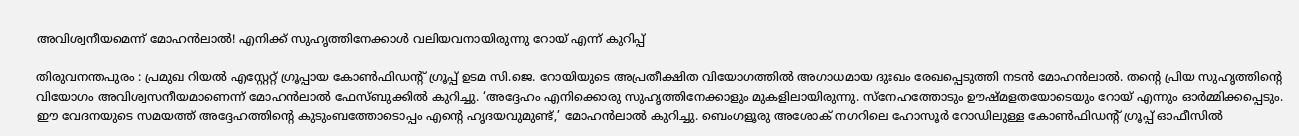അവിശ്വനീയമെന്ന് മോഹന്‍ലാല്‍! എനിക്ക് സുഹൃത്തിനേക്കാള്‍ വലിയവനായിരുന്നു റോയ് എന്ന് കുറിപ്പ്

തിരുവനന്തപുരം : പ്രമുഖ റിയല്‍ എസ്റ്റേറ്റ് ഗ്രൂപ്പായ കോണ്‍ഫിഡന്റ് ഗ്രൂപ്പ് ഉടമ സി.ജെ. റോയിയുടെ അപ്രതീക്ഷിത വിയോഗത്തില്‍ അഗാധമായ ദുഃഖം രേഖപ്പെടുത്തി നടന്‍ മോഹന്‍ലാല്‍. തന്റെ പ്രിയ സുഹൃത്തിന്റെ വിയോഗം അവിശ്വസനീയമാണെന്ന് മോഹന്‍ലാല്‍ ഫേസ്ബുക്കില്‍ കുറിച്ചു. ‘അദ്ദേഹം എനിക്കൊരു സുഹൃത്തിനേക്കാളും മുകളിലായിരുന്നു. സ്‌നേഹത്തോടും ഊഷ്മളതയോടെയും റോയ് എന്നും ഓര്‍മ്മിക്കപ്പെടും. ഈ വേദനയുടെ സമയത്ത് അദ്ദേഹത്തിന്റെ കുടുംബത്തോടൊപ്പം എന്റെ ഹൃദയവുമുണ്ട്,’ മോഹന്‍ലാല്‍ കുറിച്ചു. ബെംഗളൂരു അശോക് നഗറിലെ ഹോസൂര്‍ റോഡിലുള്ള കോണ്‍ഫിഡന്റ് ഗ്രൂപ്പ് ഓഫീസില്‍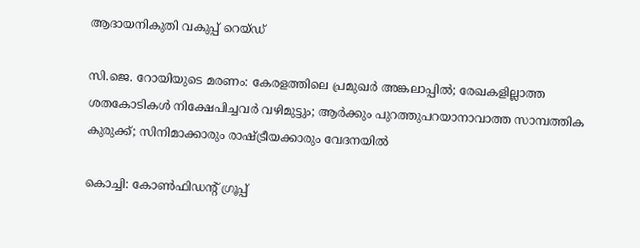ആദായനികുതി വകുപ്പ് റെയ്ഡ്

സി.ജെ. റോയിയുടെ മരണം: കേരളത്തിലെ പ്രമുഖര്‍ അങ്കലാപ്പില്‍; രേഖകളില്ലാത്ത ശതകോടികള്‍ നിക്ഷേപിച്ചവര്‍ വഴിമുട്ടും; ആര്‍ക്കും പുറത്തുപറയാനാവാത്ത സാമ്പത്തിക കുരുക്ക്; സിനിമാക്കാരും രാഷ്ട്രീയക്കാരും വേദനയില്‍

കൊച്ചി: കോണ്‍ഫിഡന്റ് ഗ്രൂപ്പ്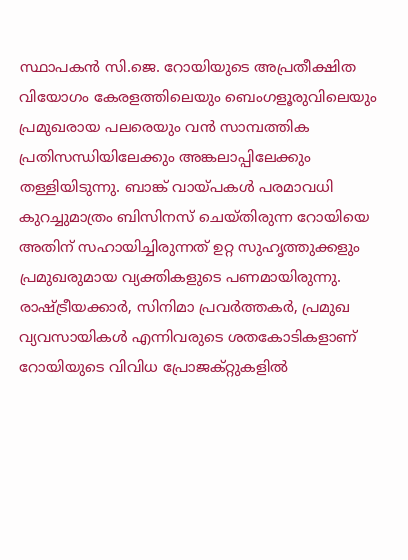സ്ഥാപകന്‍ സി.ജെ. റോയിയുടെ അപ്രതീക്ഷിത വിയോഗം കേരളത്തിലെയും ബെംഗളൂരുവിലെയും പ്രമുഖരായ പലരെയും വന്‍ സാമ്പത്തിക പ്രതിസന്ധിയിലേക്കും അങ്കലാപ്പിലേക്കും തള്ളിയിടുന്നു. ബാങ്ക് വായ്പകള്‍ പരമാവധി കുറച്ചുമാത്രം ബിസിനസ് ചെയ്തിരുന്ന റോയിയെ അതിന് സഹായിച്ചിരുന്നത് ഉറ്റ സുഹൃത്തുക്കളും പ്രമുഖരുമായ വ്യക്തികളുടെ പണമായിരുന്നു. രാഷ്ട്രീയക്കാര്‍, സിനിമാ പ്രവര്‍ത്തകര്‍, പ്രമുഖ വ്യവസായികള്‍ എന്നിവരുടെ ശതകോടികളാണ് റോയിയുടെ വിവിധ പ്രോജക്റ്റുകളില്‍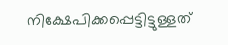നിക്ഷേപിക്കപ്പെട്ടിട്ടുള്ളത്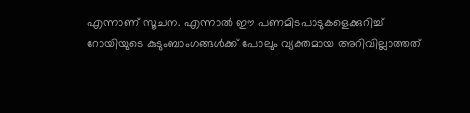എന്നാണ് സൂചന. എന്നാല്‍ ഈ പണമിടപാടുകളെക്കുറിച്ച് റോയിയുടെ കുടുംബാംഗങ്ങള്‍ക്ക് പോലും വ്യക്തമായ അറിവില്ലാത്തത്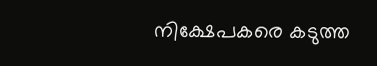നിക്ഷേപകരെ കടുത്ത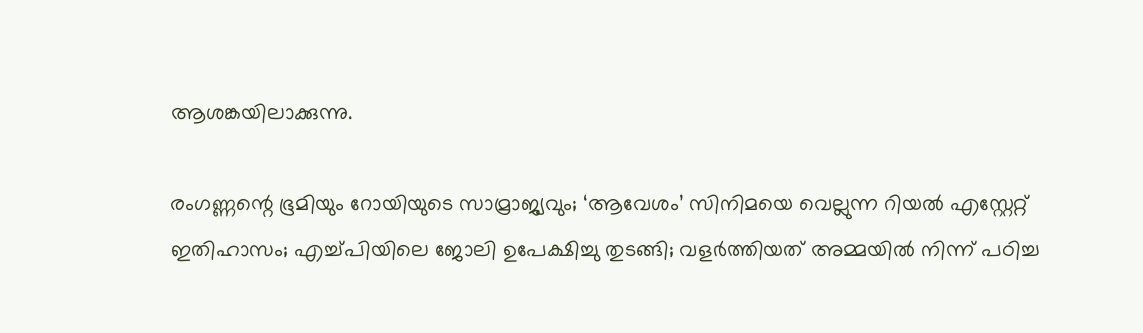ആശങ്കയിലാക്കുന്നു.

രംഗണ്ണന്റെ ഭൂമിയും റോയിയുടെ സാമ്രാജ്യവും; ‘ആവേശം’ സിനിമയെ വെല്ലുന്ന റിയല്‍ എസ്റ്റേറ്റ് ഇതിഹാസം; എച്ച്പിയിലെ ജോലി ഉപേക്ഷിച്ചു തുടങ്ങി; വളര്‍ത്തിയത് അമ്മയില്‍ നിന്ന് പഠിച്ച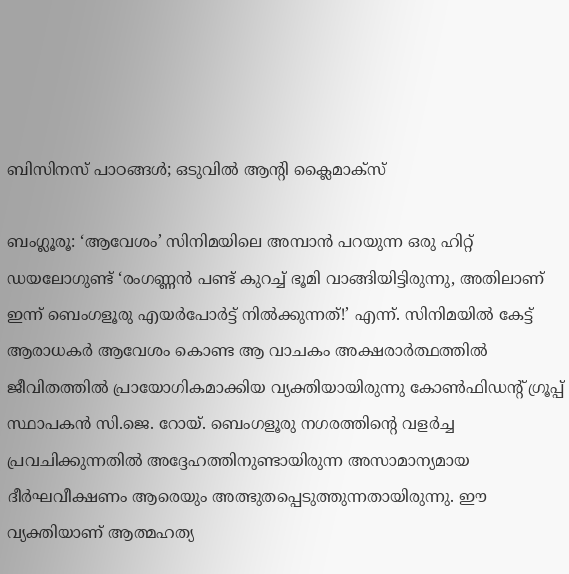ബിസിനസ് പാഠങ്ങള്‍; ഒടുവില്‍ ആന്റി ക്ലൈമാക്‌സ്

ബംഗ്ലൂരൂ: ‘ആവേശം’ സിനിമയിലെ അമ്പാന്‍ പറയുന്ന ഒരു ഹിറ്റ് ഡയലോഗുണ്ട് ‘രംഗണ്ണന്‍ പണ്ട് കുറച്ച് ഭൂമി വാങ്ങിയിട്ടിരുന്നു, അതിലാണ് ഇന്ന് ബെംഗളൂരു എയര്‍പോര്‍ട്ട് നില്‍ക്കുന്നത്!’ എന്ന്. സിനിമയില്‍ കേട്ട് ആരാധകര്‍ ആവേശം കൊണ്ട ആ വാചകം അക്ഷരാര്‍ത്ഥത്തില്‍ ജീവിതത്തില്‍ പ്രായോഗികമാക്കിയ വ്യക്തിയായിരുന്നു കോണ്‍ഫിഡന്റ് ഗ്രൂപ്പ് സ്ഥാപകന്‍ സി.ജെ. റോയ്. ബെംഗളൂരു നഗരത്തിന്റെ വളര്‍ച്ച പ്രവചിക്കുന്നതില്‍ അദ്ദേഹത്തിനുണ്ടായിരുന്ന അസാമാന്യമായ ദീര്‍ഘവീക്ഷണം ആരെയും അത്ഭുതപ്പെടുത്തുന്നതായിരുന്നു. ഈ വ്യക്തിയാണ് ആത്മഹത്യ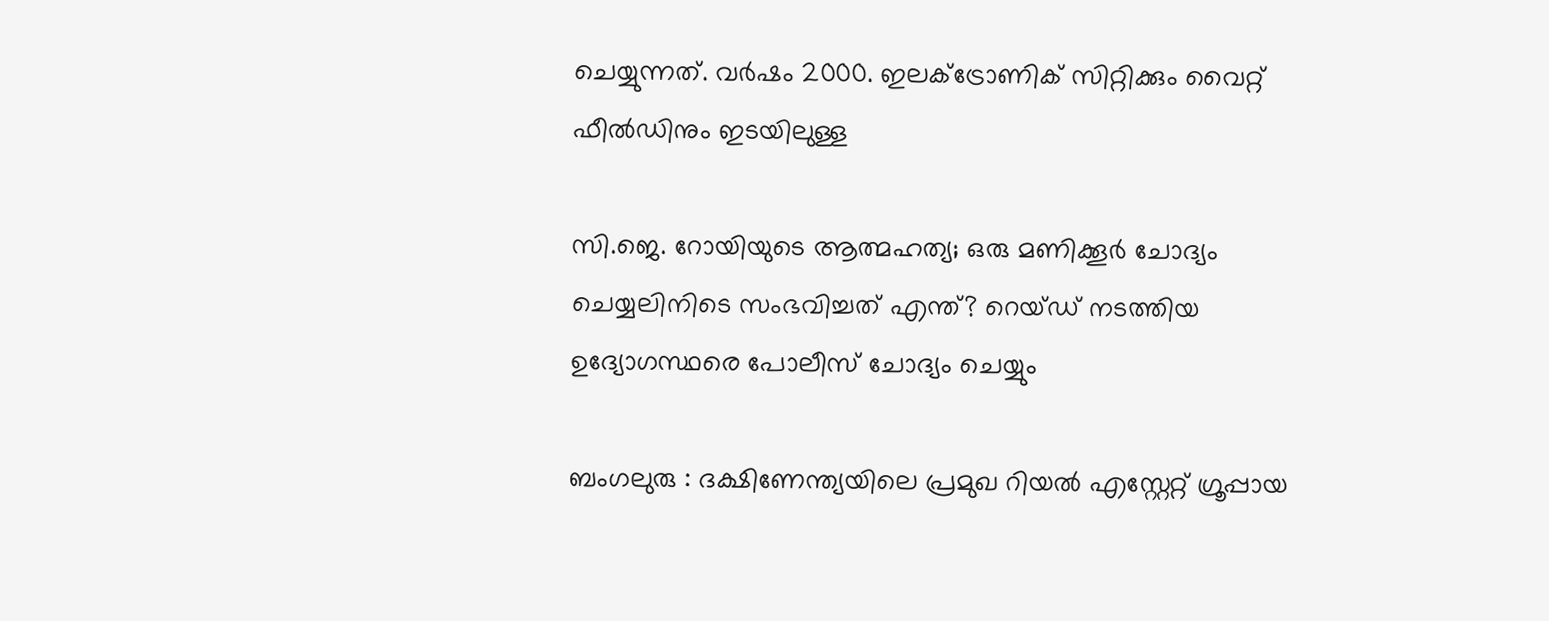ചെയ്യുന്നത്. വര്‍ഷം 2000. ഇലക്ട്രോണിക് സിറ്റിക്കും വൈറ്റ് ഫീല്‍ഡിനും ഇടയിലുള്ള

സി.ജെ. റോയിയുടെ ആത്മഹത്യ; ഒരു മണിക്കൂര്‍ ചോദ്യം ചെയ്യലിനിടെ സംഭവിച്ചത് എന്ത്? റെയ്ഡ് നടത്തിയ ഉദ്യോഗസ്ഥരെ പോലീസ് ചോദ്യം ചെയ്യും

ബംഗലുരു : ദക്ഷിണേന്ത്യയിലെ പ്രമുഖ റിയല്‍ എസ്റ്റേറ്റ് ഗ്രൂപ്പായ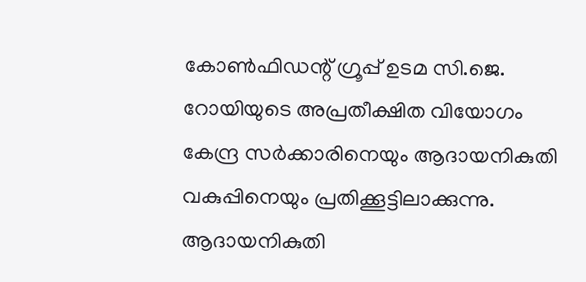കോണ്‍ഫിഡന്റ് ഗ്രൂപ്പ് ഉടമ സി.ജെ. റോയിയുടെ അപ്രതീക്ഷിത വിയോഗം കേന്ദ്ര സര്‍ക്കാരിനെയും ആദായനികുതി വകുപ്പിനെയും പ്രതിക്കൂട്ടിലാക്കുന്നു. ആദായനികുതി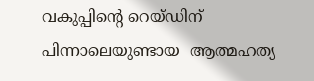വകുപ്പിന്റെ റെയ്ഡിന് പിന്നാലെയുണ്ടായ  ആത്മഹത്യ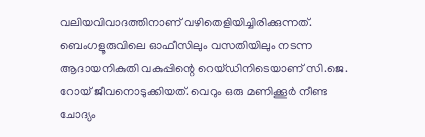വലിയവിവാദത്തിനാണ് വഴിതെളിയിച്ചിരിക്കുന്നത്. ബെംഗളൂരുവിലെ ഓഫീസിലും വസതിയിലും നടന്ന ആദായനികുതി വകുപ്പിന്റെ റെയ്ഡിനിടെയാണ് സി.ജെ. റോയ് ജീവനൊടുക്കിയത്. വെറും ഒരു മണിക്കൂര്‍ നീണ്ട ചോദ്യം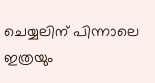ചെയ്യലിന് പിന്നാലെ ഇത്രയും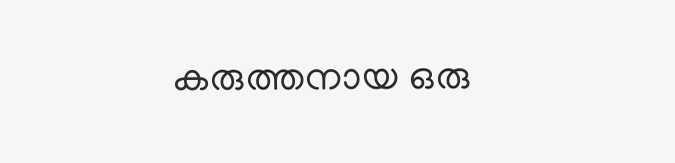കരുത്തനായ ഒരു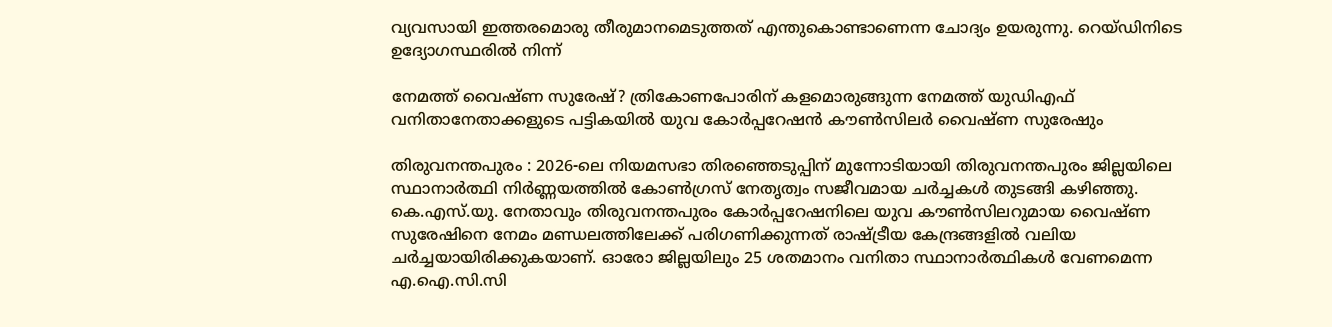വ്യവസായി ഇത്തരമൊരു തീരുമാനമെടുത്തത് എന്തുകൊണ്ടാണെന്ന ചോദ്യം ഉയരുന്നു. റെയ്ഡിനിടെ ഉദ്യോഗസ്ഥരില്‍ നിന്ന്

നേമത്ത് വൈഷ്ണ സുരേഷ്? ത്രികോണപോരിന് കളമൊരുങ്ങുന്ന നേമത്ത് യുഡിഎഫ് വനിതാനേതാക്കളുടെ പട്ടികയില്‍ യുവ കോര്‍പ്പറേഷന്‍ കൗണ്‍സിലര്‍ വൈഷ്ണ സുരേഷും

തിരുവനന്തപുരം : 2026-ലെ നിയമസഭാ തിരഞ്ഞെടുപ്പിന് മുന്നോടിയായി തിരുവനന്തപുരം ജില്ലയിലെ സ്ഥാനാര്‍ത്ഥി നിര്‍ണ്ണയത്തില്‍ കോണ്‍ഗ്രസ് നേതൃത്വം സജീവമായ ചര്‍ച്ചകള്‍ തുടങ്ങി കഴിഞ്ഞു. കെ.എസ്.യു. നേതാവും തിരുവനന്തപുരം കോര്‍പ്പറേഷനിലെ യുവ കൗണ്‍സിലറുമായ വൈഷ്ണ സുരേഷിനെ നേമം മണ്ഡലത്തിലേക്ക് പരിഗണിക്കുന്നത് രാഷ്ട്രീയ കേന്ദ്രങ്ങളില്‍ വലിയ ചര്‍ച്ചയായിരിക്കുകയാണ്. ഓരോ ജില്ലയിലും 25 ശതമാനം വനിതാ സ്ഥാനാര്‍ത്ഥികള്‍ വേണമെന്ന എ.ഐ.സി.സി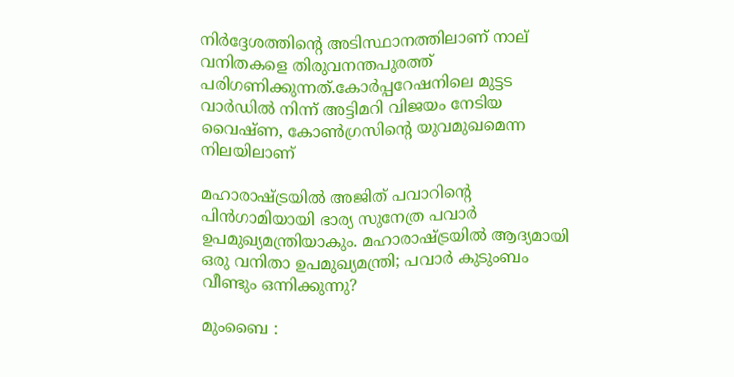നിര്‍ദ്ദേശത്തിന്റെ അടിസ്ഥാനത്തിലാണ് നാല് വനിതകളെ തിരുവനന്തപുരത്ത് പരിഗണിക്കുന്നത്.കോര്‍പ്പറേഷനിലെ മുട്ടട വാര്‍ഡില്‍ നിന്ന് അട്ടിമറി വിജയം നേടിയ വൈഷ്ണ, കോണ്‍ഗ്രസിന്റെ യുവമുഖമെന്ന നിലയിലാണ്

മഹാരാഷ്ട്രയില്‍ അജിത് പവാറിന്റെ പിന്‍ഗാമിയായി ഭാര്യ സുനേത്ര പവാര്‍ ഉപമുഖ്യമന്ത്രിയാകും. മഹാരാഷ്ട്രയില്‍ ആദ്യമായി ഒരു വനിതാ ഉപമുഖ്യമന്ത്രി; പവാര്‍ കുടുംബം വീണ്ടും ഒന്നിക്കുന്നു?

മുംബൈ :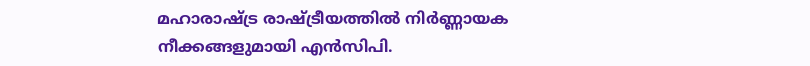മഹാരാഷ്ട്ര രാഷ്ട്രീയത്തില്‍ നിര്‍ണ്ണായക നീക്കങ്ങളുമായി എന്‍സിപി.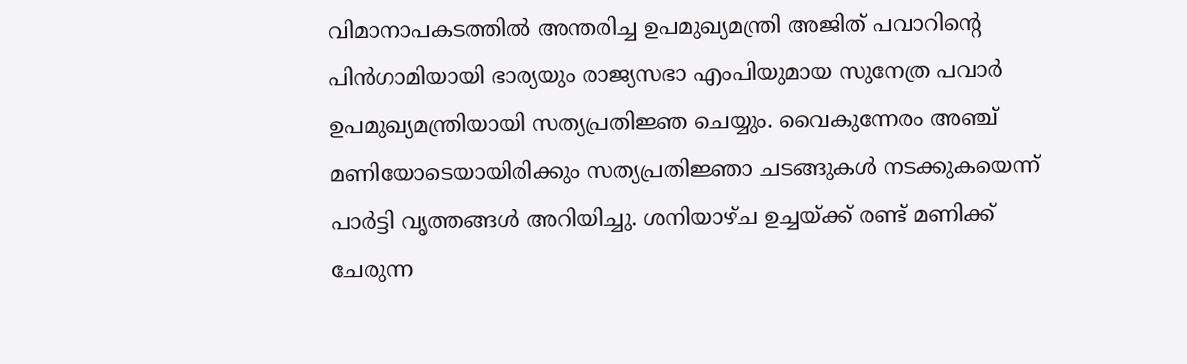വിമാനാപകടത്തില്‍ അന്തരിച്ച ഉപമുഖ്യമന്ത്രി അജിത് പവാറിന്റെ പിന്‍ഗാമിയായി ഭാര്യയും രാജ്യസഭാ എംപിയുമായ സുനേത്ര പവാര്‍ ഉപമുഖ്യമന്ത്രിയായി സത്യപ്രതിജ്ഞ ചെയ്യും. വൈകുന്നേരം അഞ്ച് മണിയോടെയായിരിക്കും സത്യപ്രതിജ്ഞാ ചടങ്ങുകള്‍ നടക്കുകയെന്ന് പാര്‍ട്ടി വൃത്തങ്ങള്‍ അറിയിച്ചു. ശനിയാഴ്ച ഉച്ചയ്ക്ക് രണ്ട് മണിക്ക് ചേരുന്ന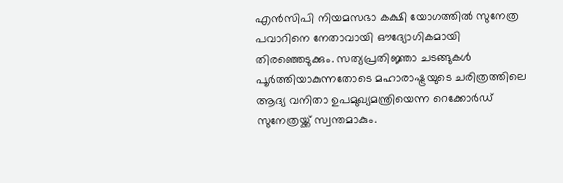എന്‍സിപി നിയമസഭാ കക്ഷി യോഗത്തില്‍ സുനേത്ര പവാറിനെ നേതാവായി ഔദ്യോഗികമായി തിരഞ്ഞെടുക്കും. സത്യപ്രതിജ്ഞാ ചടങ്ങുകള്‍ പൂര്‍ത്തിയാകുന്നതോടെ മഹാരാഷ്ട്രയുടെ ചരിത്രത്തിലെ ആദ്യ വനിതാ ഉപമുഖ്യമന്ത്രിയെന്ന റെക്കോര്‍ഡ് സുനേത്രയ്ക്ക് സ്വന്തമാകും.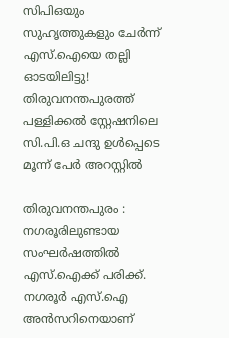സിപിഒയും സുഹൃത്തുകളും ചേര്‍ന്ന് എസ്.ഐയെ തല്ലി ഓടയിലിട്ടു! തിരുവനന്തപുരത്ത് പള്ളിക്കല്‍ സ്റ്റേഷനിലെ സി.പി.ഒ ചന്ദു ഉള്‍പ്പെടെ മൂന്ന് പേര്‍ അറസ്റ്റില്‍

തിരുവനന്തപുരം : നഗരൂരിലുണ്ടായ സംഘര്‍ഷത്തില്‍ എസ്.ഐക്ക് പരിക്ക്. നഗരൂര്‍ എസ്.ഐ അന്‍സറിനെയാണ്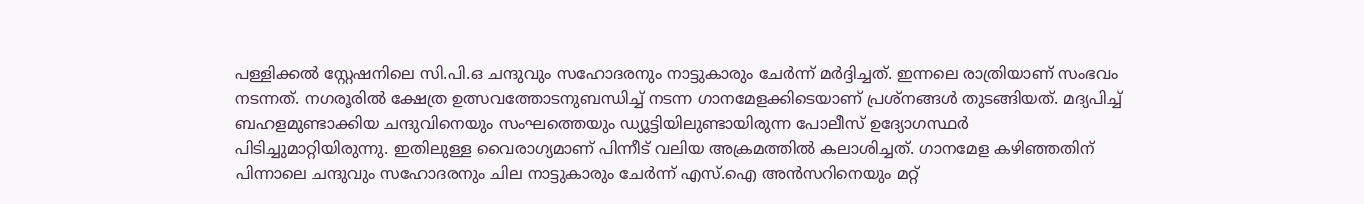പള്ളിക്കല്‍ സ്റ്റേഷനിലെ സി.പി.ഒ ചന്ദുവും സഹോദരനും നാട്ടുകാരും ചേര്‍ന്ന് മര്‍ദ്ദിച്ചത്. ഇന്നലെ രാത്രിയാണ് സംഭവം നടന്നത്. നഗരൂരില്‍ ക്ഷേത്ര ഉത്സവത്തോടനുബന്ധിച്ച് നടന്ന ഗാനമേളക്കിടെയാണ് പ്രശ്‌നങ്ങള്‍ തുടങ്ങിയത്. മദ്യപിച്ച് ബഹളമുണ്ടാക്കിയ ചന്ദുവിനെയും സംഘത്തെയും ഡ്യൂട്ടിയിലുണ്ടായിരുന്ന പോലീസ് ഉദ്യോഗസ്ഥര്‍ പിടിച്ചുമാറ്റിയിരുന്നു. ഇതിലുള്ള വൈരാഗ്യമാണ് പിന്നീട് വലിയ അക്രമത്തില്‍ കലാശിച്ചത്. ഗാനമേള കഴിഞ്ഞതിന് പിന്നാലെ ചന്ദുവും സഹോദരനും ചില നാട്ടുകാരും ചേര്‍ന്ന് എസ്.ഐ അന്‍സറിനെയും മറ്റ്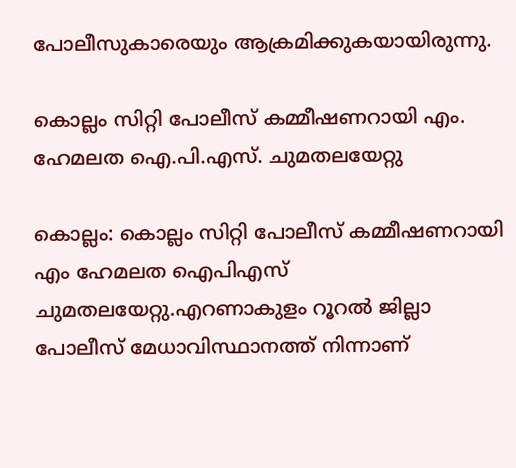പോലീസുകാരെയും ആക്രമിക്കുകയായിരുന്നു.

കൊല്ലം സിറ്റി പോലീസ് കമ്മീഷണറായി എം. ഹേമലത ഐ.പി.എസ്. ചുമതലയേറ്റു

കൊല്ലം: കൊല്ലം സിറ്റി പോലീസ് കമ്മീഷണറായി എം ഹേമലത ഐപിഎസ് ചുമതലയേറ്റു.എറണാകുളം റൂറല്‍ ജില്ലാ പോലീസ് മേധാവിസ്ഥാനത്ത് നിന്നാണ്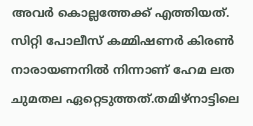അവര്‍ കൊല്ലത്തേക്ക് എത്തിയത്. സിറ്റി പോലീസ് കമ്മിഷണര്‍ കിരണ്‍ നാരായണനില്‍ നിന്നാണ് ഹേമ ലത ചുമതല ഏറ്റെടുത്തത്.തമിഴ്‌നാട്ടിലെ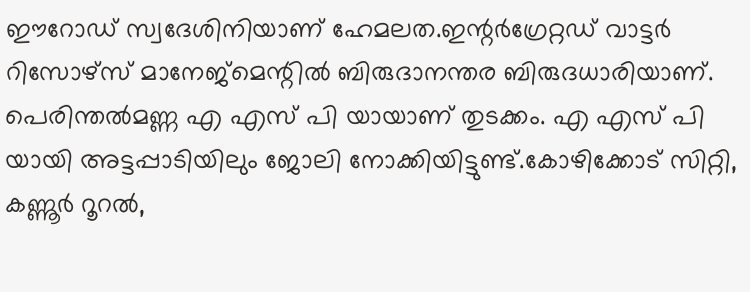ഈറോഡ് സ്വദേശിനിയാണ് ഹേമലത.ഇന്റര്‍ഗ്രേറ്റഡ് വാട്ടര്‍ റിസോഴ്‌സ് മാനേജ്‌മെന്റില്‍ ബിരുദാനന്തര ബിരുദധാരിയാണ്. പെരിന്തല്‍മണ്ണ എ എസ് പി യായാണ് തുടക്കം. എ എസ് പി യായി അട്ടപ്പാടിയിലും ജോലി നോക്കിയിട്ടുണ്ട്.കോഴിക്കോട് സിറ്റി, കണ്ണൂര്‍ റൂറല്‍,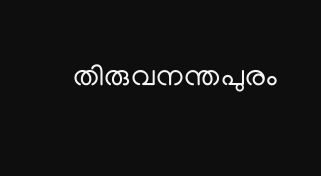തിരുവനന്തപുരം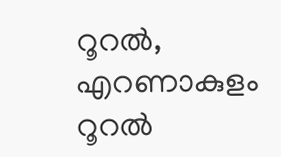റൂറല്‍, എറണാകുളം റൂറല്‍